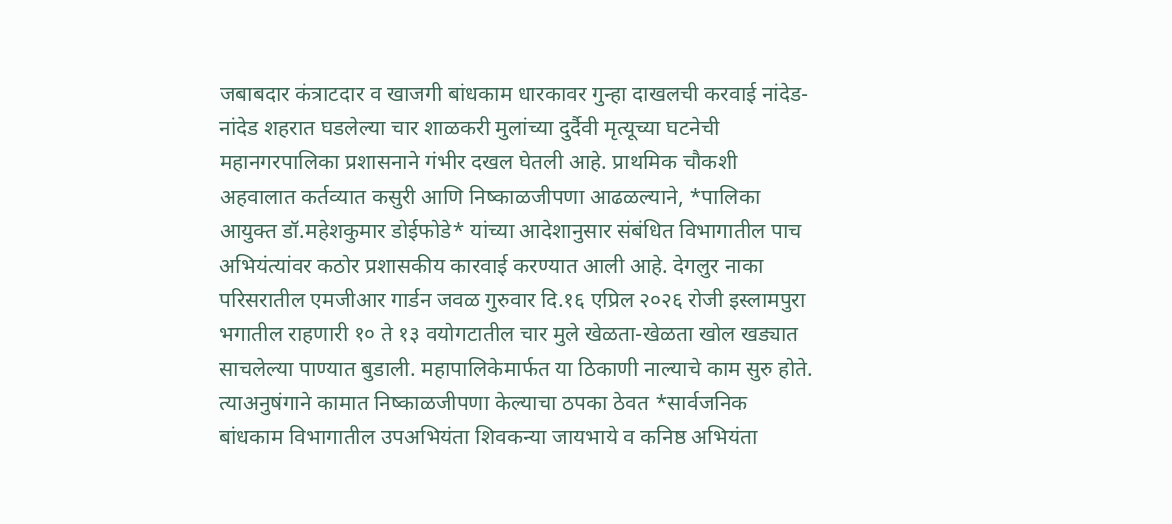जबाबदार कंत्राटदार व खाजगी बांधकाम धारकावर गुन्हा दाखलची करवाई नांदेड- नांदेड शहरात घडलेल्या चार शाळकरी मुलांच्या दुर्दैवी मृत्यूच्या घटनेची महानगरपालिका प्रशासनाने गंभीर दखल घेतली आहे. प्राथमिक चौकशी अहवालात कर्तव्यात कसुरी आणि निष्काळजीपणा आढळल्याने, *पालिका आयुक्त डॉ.महेशकुमार डोईफोडे* यांच्या आदेशानुसार संबंधित विभागातील पाच अभियंत्यांवर कठोर प्रशासकीय कारवाई करण्यात आली आहे. देगलुर नाका परिसरातील एमजीआर गार्डन जवळ गुरुवार दि.१६ एप्रिल २०२६ रोजी इस्लामपुरा भगातील राहणारी १० ते १३ वयोगटातील चार मुले खेळता-खेळता खोल खड्यात साचलेल्या पाण्यात बुडाली. महापालिकेमार्फत या ठिकाणी नाल्याचे काम सुरु होते. त्याअनुषंगाने कामात निष्काळजीपणा केल्याचा ठपका ठेवत *सार्वजनिक बांधकाम विभागातील उपअभियंता शिवकन्या जायभाये व कनिष्ठ अभियंता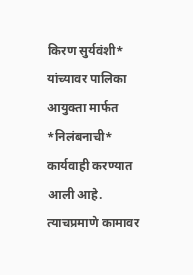किरण सुर्यवंशी* यांच्यावर पालिका आयुक्ता मार्फत *निलंबनाची* कार्यवाही करण्यात आली आहे. त्याचप्रमाणे कामावर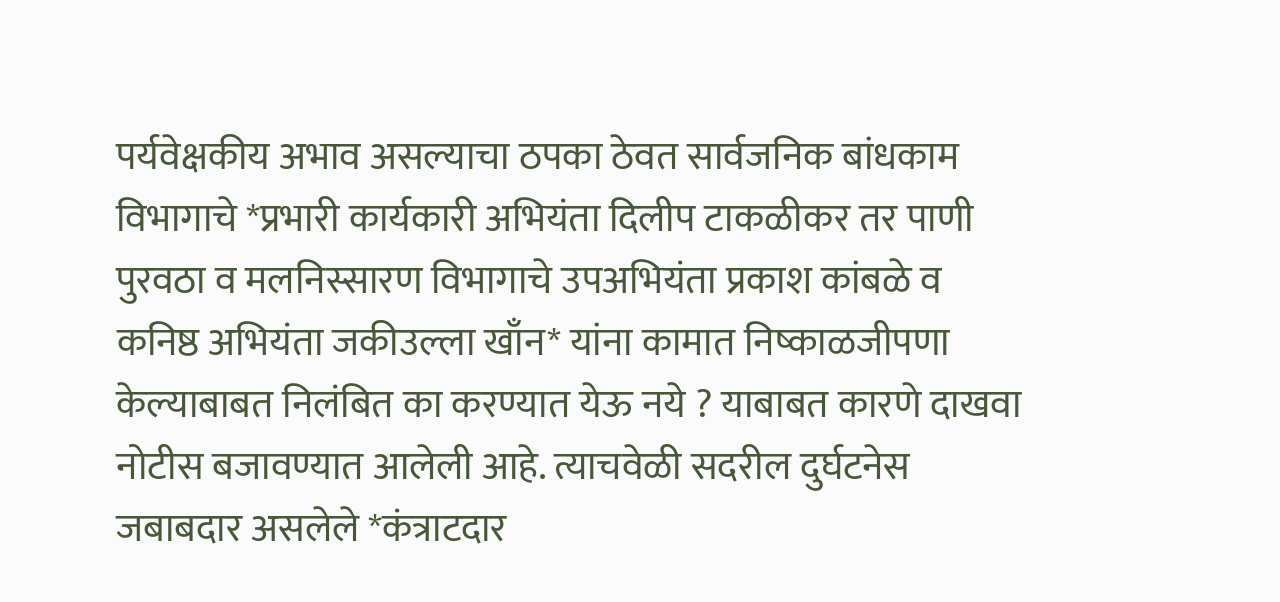पर्यवेक्षकीय अभाव असल्याचा ठपका ठेवत सार्वजनिक बांधकाम विभागाचे *प्रभारी कार्यकारी अभियंता दिलीप टाकळीकर तर पाणी पुरवठा व मलनिस्सारण विभागाचे उपअभियंता प्रकाश कांबळे व कनिष्ठ अभियंता जकीउल्ला खाँन* यांना कामात निष्काळजीपणा केल्याबाबत निलंबित का करण्यात येऊ नये ? याबाबत कारणे दाखवा नोटीस बजावण्यात आलेली आहे. त्याचवेळी सदरील दुर्घटनेस जबाबदार असलेले *कंत्राटदार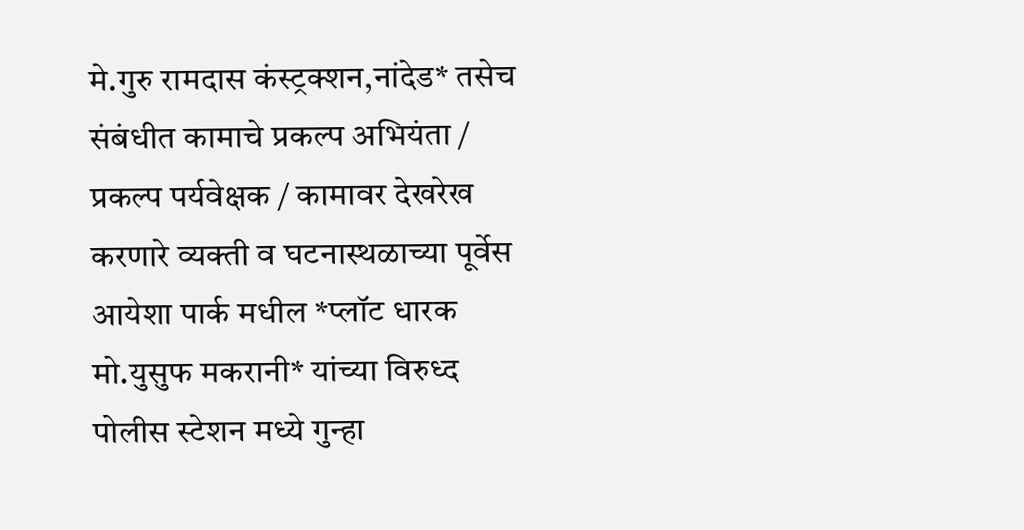मे.गुरु रामदास कंस्ट्रक्शन,नांदेड* तसेच संबंधीत कामाचे प्रकल्प अभियंता / प्रकल्प पर्यवेक्षक / कामावर देखरेख करणारे व्यक्ती व घटनास्थळाच्या पूर्वेस आयेशा पार्क मधील *प्लॉट धारक मो.युसुफ मकरानी* यांच्या विरुध्द पोलीस स्टेशन मध्ये गुन्हा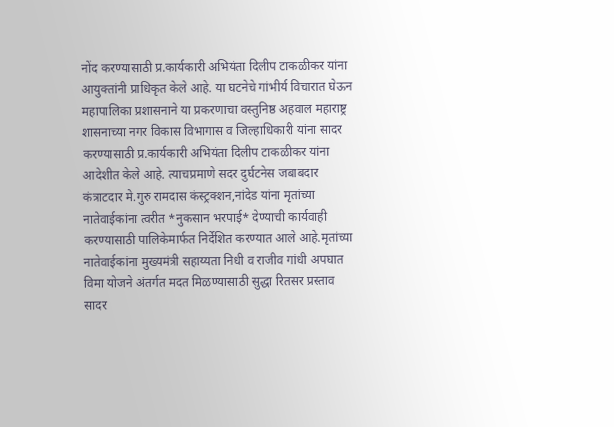नोंद करण्यासाठी प्र.कार्यकारी अभियंता दिलीप टाकळीकर यांना आयुक्तांनी प्राधिकृत केले आहे. या घटनेचे गांभीर्य विचारात घेऊन महापालिका प्रशासनाने या प्रकरणाचा वस्तुनिष्ठ अहवाल महाराष्ट्र शासनाच्या नगर विकास विभागास व जिल्हाधिकारी यांना सादर करण्यासाठी प्र.कार्यकारी अभियंता दिलीप टाकळीकर यांना आदेशीत केले आहे. त्याचप्रमाणे सदर दुर्घटनेस जबाबदार कंत्राटदार मे.गुरु रामदास कंस्ट्रक्शन,नांदेड यांना मृतांच्या नातेवाईकांना त्वरीत *नुकसान भरपाई* देण्याची कार्यवाही करण्यासाठी पालिकेमार्फत निर्देशित करण्यात आले आहे.मृतांच्या नातेवाईकांना मुख्यमंत्री सहाय्यता निधी व राजीव गांधी अपघात विमा योजने अंतर्गत मदत मिळण्यासाठी सुद्धा रितसर प्रस्ताव सादर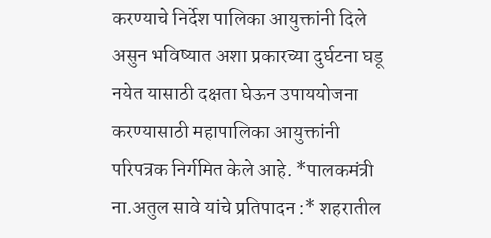करण्याचे निर्देश पालिका आयुक्तांनी दिले असुन भविष्यात अशा प्रकारच्या दुर्घटना घडू नयेत यासाठी दक्षता घेऊन उपाययोजना करण्यासाठी महापालिका आयुक्तांनी परिपत्रक निर्गमित केले आहे. *पालकमंत्री ना.अतुल सावे यांचे प्रतिपादन :* शहरातील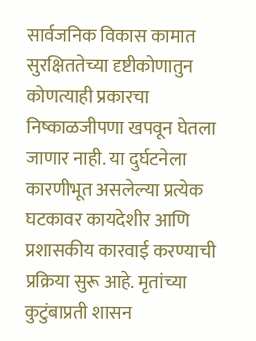सार्वजनिक विकास कामात सुरक्षिततेच्या दृष्टीकोणातुन कोणत्याही प्रकारचा निष्काळजीपणा खपवून घेतला जाणार नाही. या दुर्घटनेला कारणीभूत असलेल्या प्रत्येक घटकावर कायदेशीर आणि प्रशासकीय कारवाई करण्याची प्रक्रिया सुरू आहे. मृतांच्या कुटुंबाप्रती शासन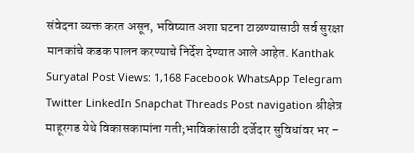संवेदना व्यक्त करत असून, भविष्यात अशा घटना टाळण्यासाठी सर्व सुरक्षा मानकांचे कडक पालन करण्याचे निर्देश देण्यात आले आहेत. Kanthak Suryatal Post Views: 1,168 Facebook WhatsApp Telegram Twitter LinkedIn Snapchat Threads Post navigation श्रीक्षेत्र माहूरगड येथे विकासकामांना गती;भाविकांसाठी दर्जेदार सुविधांवर भर –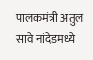पालकमंत्री अतुल सावे नांदेडमध्ये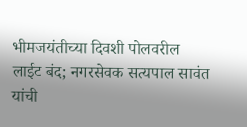भीमजयंतीच्या दिवशी पोलवरील लाईट बंद; नगरसेवक सत्यपाल सावंत यांची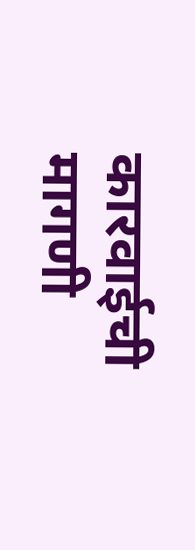कारवाईची मागणी